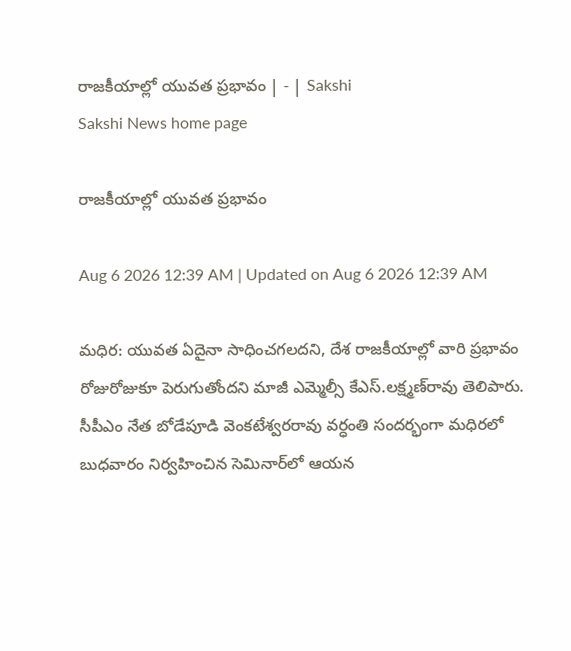రాజకీయాల్లో యువత ప్రభావం | - | Sakshi
Sakshi News home page

రాజకీయాల్లో యువత ప్రభావం

Aug 6 2026 12:39 AM | Updated on Aug 6 2026 12:39 AM

మధిర: యువత ఏదైనా సాధించగలదని, దేశ రాజకీయాల్లో వారి ప్రభావం రోజురోజుకూ పెరుగుతోందని మాజీ ఎమ్మెల్సీ కేఎస్‌.లక్ష్మణ్‌రావు తెలిపారు. సీపీఎం నేత బోడేపూడి వెంకటేశ్వరరావు వర్ధంతి సందర్భంగా మధిరలో బుధవారం నిర్వహించిన సెమినార్‌లో ఆయన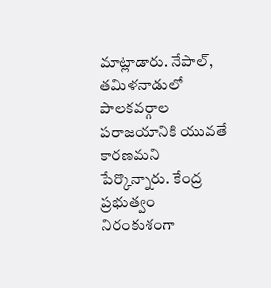మాట్లాడారు. నేపాల్‌, తమిళనాడులో పాలకవర్గాల పరాజయానికి యువతే కారణమని పేర్కొన్నారు. కేంద్ర ప్రభుత్వం నిరంకుశంగా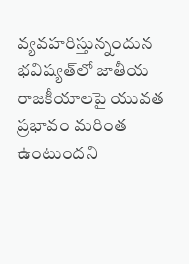వ్యవహరిస్తున్నందున భవిష్యత్‌లో జాతీయ రాజకీయాలపై యువత ప్రభావం మరింత ఉంటుందని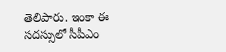తెలిపారు. ఇంకా ఈ సదస్సులో సీపీఎం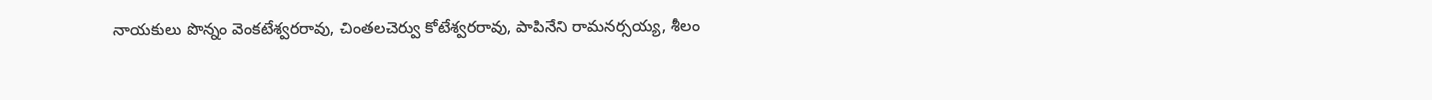నాయకులు పొన్నం వెంకటేశ్వరరావు, చింతలచెర్వు కోటేశ్వరరావు, పాపినేని రామనర్సయ్య, శీలం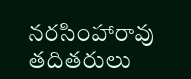నరసింహారావు తదితరులు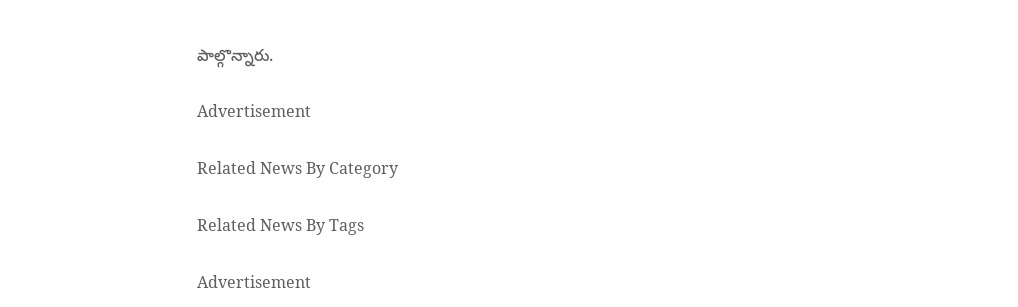పాల్గొన్నారు.

Advertisement

Related News By Category

Related News By Tags

Advertisement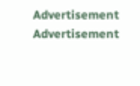Advertisement
Advertisement